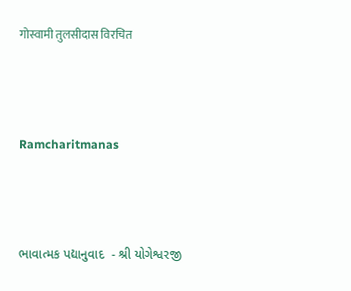गोस्वामी तुलसीदास विरचित



Ramcharitmanas



ભાવાત્મક પદ્યાનુવાદ  - શ્રી યોગેશ્વરજી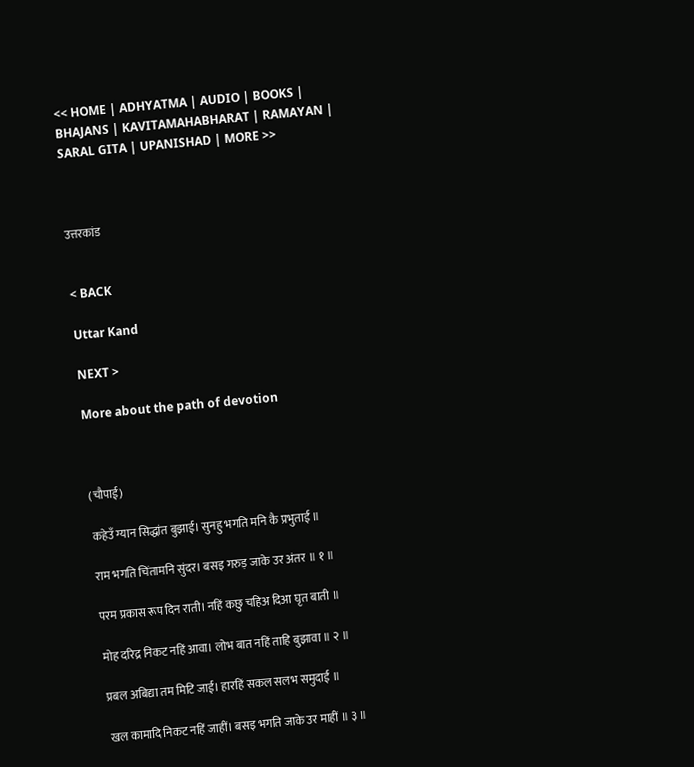<< HOME | ADHYATMA | AUDIO | BOOKS | BHAJANS | KAVITAMAHABHARAT | RAMAYAN | SARAL GITA | UPANISHAD | MORE >>



उत्तरकांड


< BACK

Uttar Kand

NEXT >

More about the path of devotion



(चौपाई)

कहेउँ ग्यान सिद्धांत बुझाई। सुनहु भगति मनि कै प्रभुताई ॥

राम भगति चिंतामनि सुंदर। बसइ गरुड़ जाके उर अंतर ॥ १ ॥

परम प्रकास रूप दिन राती। नहिं कछु चहिअ दिआ घृत बाती ॥

मोह दरिद्र निकट नहिं आवा। लोभ बात नहिं ताहि बुझावा ॥ २ ॥

प्रबल अबिद्या तम मिटि जाई। हारहिं सकल सलभ समुदाई ॥

खल कामादि निकट नहिं जाहीं। बसइ भगति जाके उर माहीं ॥ ३ ॥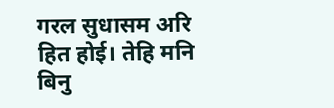गरल सुधासम अरि हित होई। तेहि मनि बिनु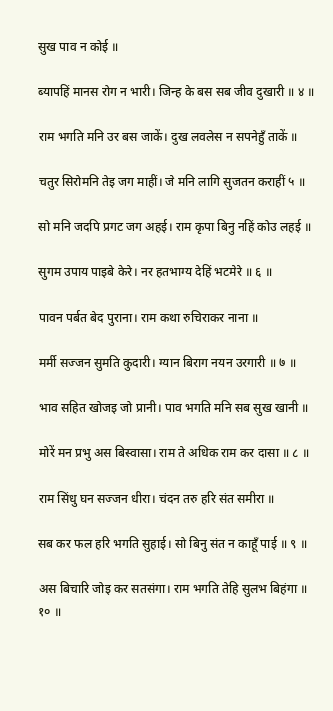सुख पाव न कोई ॥

ब्यापहिं मानस रोग न भारी। जिन्ह के बस सब जीव दुखारी ॥ ४ ॥

राम भगति मनि उर बस जाकें। दुख लवलेस न सपनेहुँ ताकें ॥

चतुर सिरोमनि तेइ जग माहीं। जे मनि लागि सुजतन कराहीं ५ ॥

सो मनि जदपि प्रगट जग अहई। राम कृपा बिनु नहिं कोउ लहई ॥

सुगम उपाय पाइबे केरे। नर हतभाग्य देहिं भटमेरे ॥ ६ ॥

पावन पर्बत बेद पुराना। राम कथा रुचिराकर नाना ॥

मर्मी सज्जन सुमति कुदारी। ग्यान बिराग नयन उरगारी ॥ ७ ॥

भाव सहित खोजइ जो प्रानी। पाव भगति मनि सब सुख खानी ॥

मोरें मन प्रभु अस बिस्वासा। राम ते अधिक राम कर दासा ॥ ८ ॥

राम सिंधु घन सज्जन धीरा। चंदन तरु हरि संत समीरा ॥

सब कर फल हरि भगति सुहाई। सो बिनु संत न काहूँ पाई ॥ ९ ॥

अस बिचारि जोइ कर सतसंगा। राम भगति तेहि सुलभ बिहंगा ॥ १० ॥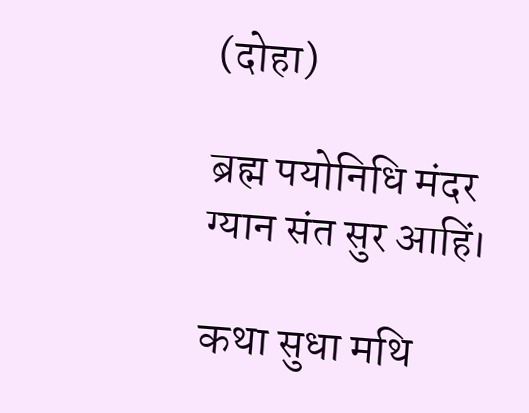(दोहा)

ब्रह्म पयोनिधि मंदर ग्यान संत सुर आहिं।

कथा सुधा मथि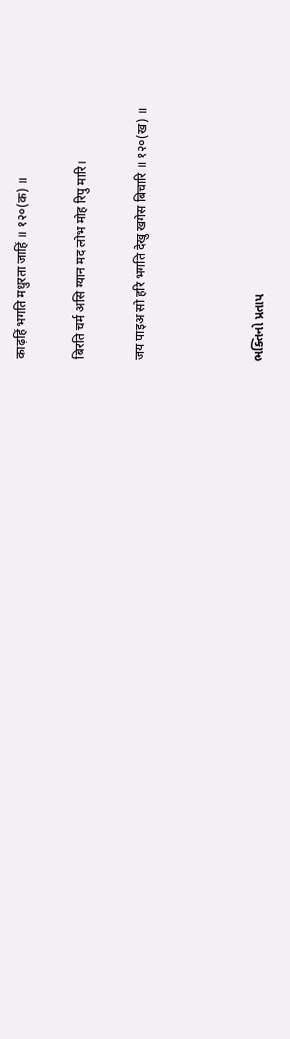काढ़हिं भगति मधुरता जाहिं ॥ १२०(क) ॥

बिरति चर्म असि ग्यान मद लोभ मोह रिपु मारि।

जय पाइअ सो हरि भगति देखु खगेस बिचारि ॥ १२०(ख) ॥



ભક્તિનો પ્રતાપ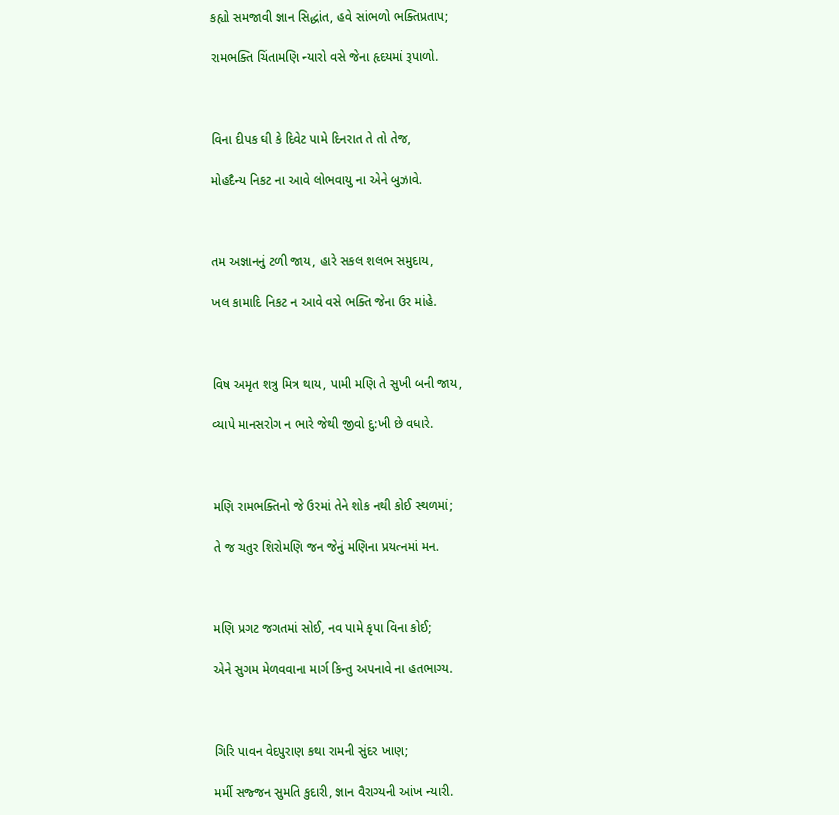કહ્યો સમજાવી જ્ઞાન સિદ્ધાંત, હવે સાંભળો ભક્તિપ્રતાપ;

રામભક્તિ ચિંતામણિ ન્યારો વસે જેના હૃદયમાં રૂપાળો.



વિના દીપક ઘી કે દિવેટ પામે દિનરાત તે તો તેજ,

મોહદૈન્ય નિકટ ના આવે લોભવાયુ ના એને બુઝાવે.



તમ અજ્ઞાનનું ટળી જાય, હારે સકલ શલભ સમુદાય,

ખલ કામાદિ નિકટ ન આવે વસે ભક્તિ જેના ઉર માંહે.



વિષ અમૃત શત્રુ મિત્ર થાય, પામી મણિ તે સુખી બની જાય,

વ્યાપે માનસરોગ ન ભારે જેથી જીવો દુ:ખી છે વધારે.



મણિ રામભક્તિનો જે ઉરમાં તેને શોક નથી કોઈ સ્થળમાં;

તે જ ચતુર શિરોમણિ જન જેનું મણિના પ્રયત્નમાં મન.



મણિ પ્રગટ જગતમાં સોઈ, નવ પામે કૃપા વિના કોઈ;

એને સુગમ મેળવવાના માર્ગ કિન્તુ અપનાવે ના હતભાગ્ય.



ગિરિ પાવન વેદપુરાણ કથા રામની સુંદર ખાણ;

મર્મી સજ્જન સુમતિ કુદારી, જ્ઞાન વૈરાગ્યની આંખ ન્યારી.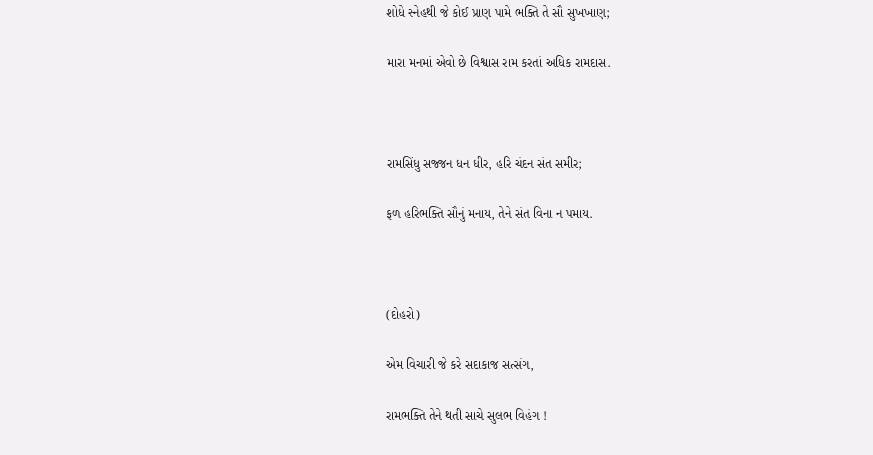શોધે સ્નેહથી જે કોઈ પ્રાણ પામે ભક્તિ તે સૌ સુખખાણ;

મારા મનમાં એવો છે વિશ્વાસ રામ કરતાં અધિક રામદાસ.



રામસિંધુ સજ્જન ધન ધીર, હરિ ચંદન સંત સમીર;

ફળ હરિભક્તિ સૌનું મનાય, તેને સંત વિના ન પમાય.



(દોહરો)

એમ વિચારી જે કરે સદાકાજ સત્સંગ,

રામભક્તિ તેને થતી સાચે સુલભ વિહંગ !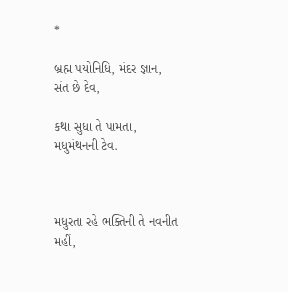*

બ્રહ્મ પયોનિધિ, મંદર જ્ઞાન, સંત છે દેવ,

કથા સુધા તે પામતા, મધુમંથનની ટેવ.



મધુરતા રહે ભક્તિની તે નવનીત મહીં,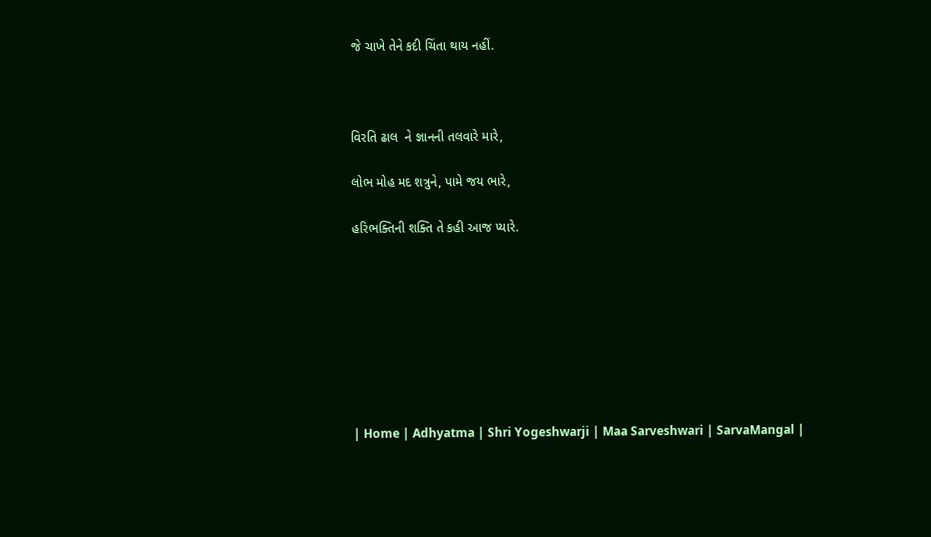જે ચાખે તેને કદી ચિંતા થાય નહીં.



વિરતિ ઢાલ  ને જ્ઞાનની તલવારે મારે,

લોભ મોહ મદ શત્રુને, પામે જય ભારે,

હરિભક્તિની શક્તિ તે કહી આજ પ્યારે.








| Home | Adhyatma | Shri Yogeshwarji | Maa Sarveshwari | SarvaMangal |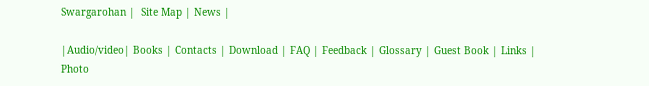Swargarohan |  Site Map | News |

|Audio/video| Books | Contacts | Download | FAQ | Feedback | Glossary | Guest Book | Links | Photo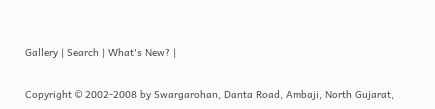Gallery | Search | What's New? |

Copyright © 2002-2008 by Swargarohan, Danta Road, Ambaji, North Gujarat,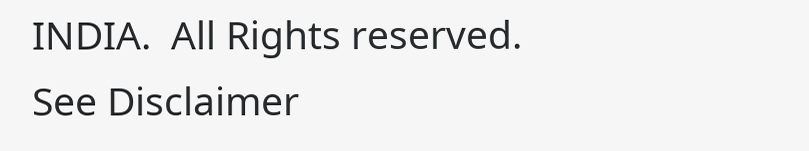INDIA.  All Rights reserved. See Disclaimer